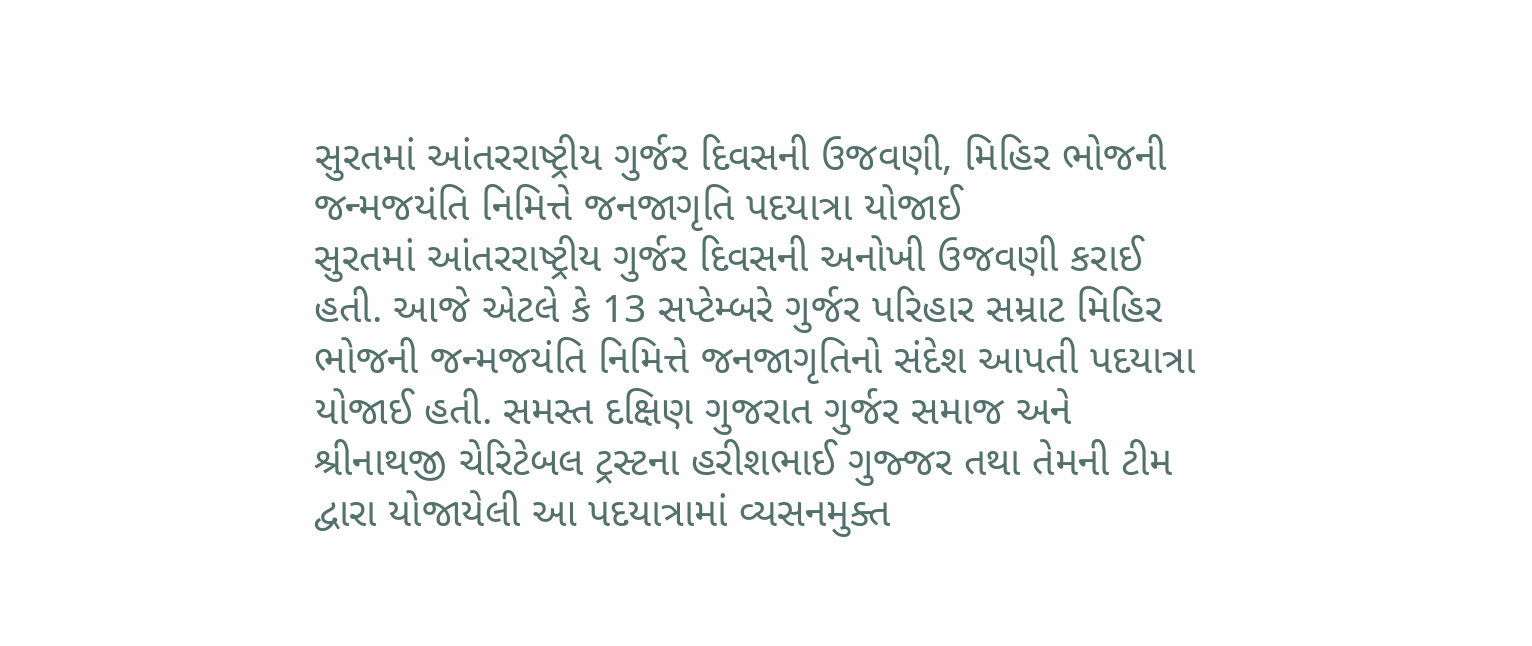સુરતમાં આંતરરાષ્ટ્રીય ગુર્જર દિવસની ઉજવણી, મિહિર ભોજની જન્મજયંતિ નિમિત્તે જનજાગૃતિ પદયાત્રા યોજાઈ
સુરતમાં આંતરરાષ્ટ્રીય ગુર્જર દિવસની અનોખી ઉજવણી કરાઈ હતી. આજે એટલે કે 13 સપ્ટેમ્બરે ગુર્જર પરિહાર સમ્રાટ મિહિર ભોજની જન્મજયંતિ નિમિત્તે જનજાગૃતિનો સંદેશ આપતી પદયાત્રા યોજાઈ હતી. સમસ્ત દક્ષિણ ગુજરાત ગુર્જર સમાજ અને શ્રીનાથજી ચેરિટેબલ ટ્રસ્ટના હરીશભાઈ ગુજ્જર તથા તેમની ટીમ દ્વારા યોજાયેલી આ પદયાત્રામાં વ્યસનમુક્ત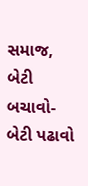સમાજ, બેટી બચાવો-બેટી પઢાવો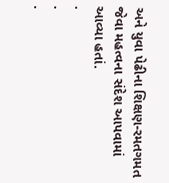અને યુવા પેઢીના શિક્ષણ-રમતગમત જેવા મહત્વના સંદેશ આપવામાં આવ્યા હતાં.
.
.
.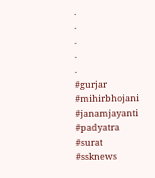.
.
.
.
.
#gurjar #mihirbhojani #janamjayanti #padyatra #surat #ssknews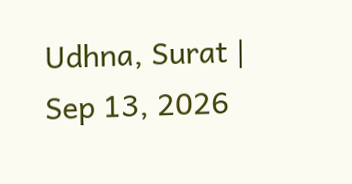Udhna, Surat | Sep 13, 2026